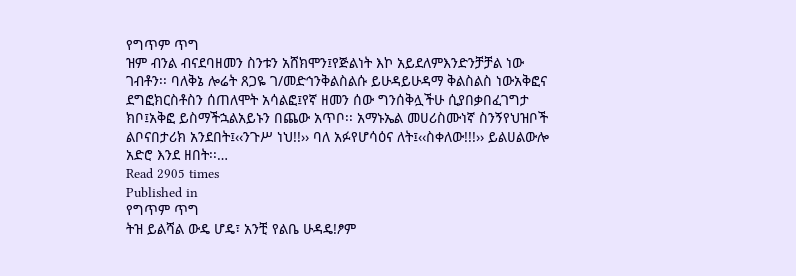የግጥም ጥግ
ዝም ብንል ብናደባዘመን ስንቱን አሸክሞን፤የጅልነት እኮ አይደለምእንድንቻቻል ነው ገብቶን፡፡ ባለቅኔ ሎሬት ጸጋዬ ገ/መድኅንቅልስልሱ ይሁዳይሁዳማ ቅልስልስ ነውአቅፎና ደግፎክርስቶስን ሰጠለሞት አሳልፎ፤የኛ ዘመን ሰው ግንሰቅሏችሁ ሲያበቃበፈገግታ ክቦ፤አቅፎ ይስማችኋልአይኑን በጨው አጥቦ፡፡ አማኑኤል መሀሪስሙነኛ ስንኝየህዝቦች ልቦናበታሪክ አንደበት፤‹‹ንጉሥ ነህ!!›› ባለ አፉየሆሳዕና ለት፤‹‹ስቀለው!!!›› ይልሀልውሎ አድሮ እንደ ዘበት፡፡…
Read 2905 times
Published in
የግጥም ጥግ
ትዝ ይልሻል ውዴ ሆዴ፣ አንቺ የልቤ ሁዳዴ!ፆም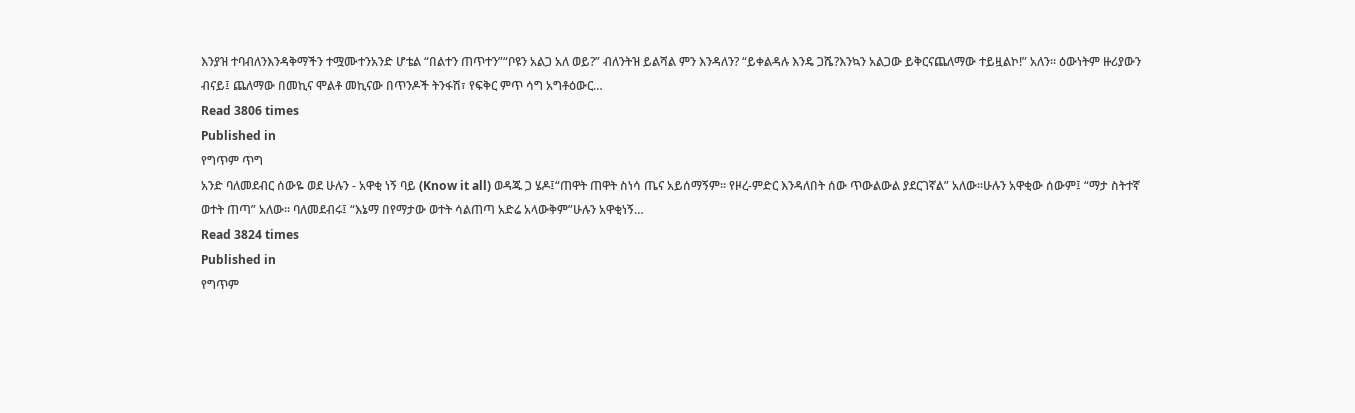እንያዝ ተባብለንእንዳቅማችን ተሟሙተንአንድ ሆቴል “በልተን ጠጥተን”“ቦዩን አልጋ አለ ወይ?” ብለንትዝ ይልሻል ምን እንዳለን? “ይቀልዳሉ እንዴ ጋሼ?እንኳን አልጋው ይቅርናጨለማው ተይዟልኮ!” አለን፡፡ ዕውነትም ዙሪያውን ብናይ፤ ጨለማው በመኪና ሞልቶ መኪናው በጥንዶች ትንፋሽ፣ የፍቅር ምጥ ሳግ አግቶዕውር…
Read 3806 times
Published in
የግጥም ጥግ
አንድ ባለመደብር ሰውዬ ወደ ሁሉን - አዋቂ ነኝ ባይ (Know it all) ወዳጁ ጋ ሄዶ፤“ጠዋት ጠዋት ስነሳ ጤና አይሰማኝም፡፡ የዞረ-ምድር እንዳለበት ሰው ጥውልውል ያደርገኛል” አለው።ሁሉን አዋቂው ሰውም፤ “ማታ ስትተኛ ወተት ጠጣ” አለው፡፡ ባለመደብሩ፤ “እኔማ በየማታው ወተት ሳልጠጣ አድሬ አላውቅም”ሁሉን አዋቂነኝ…
Read 3824 times
Published in
የግጥም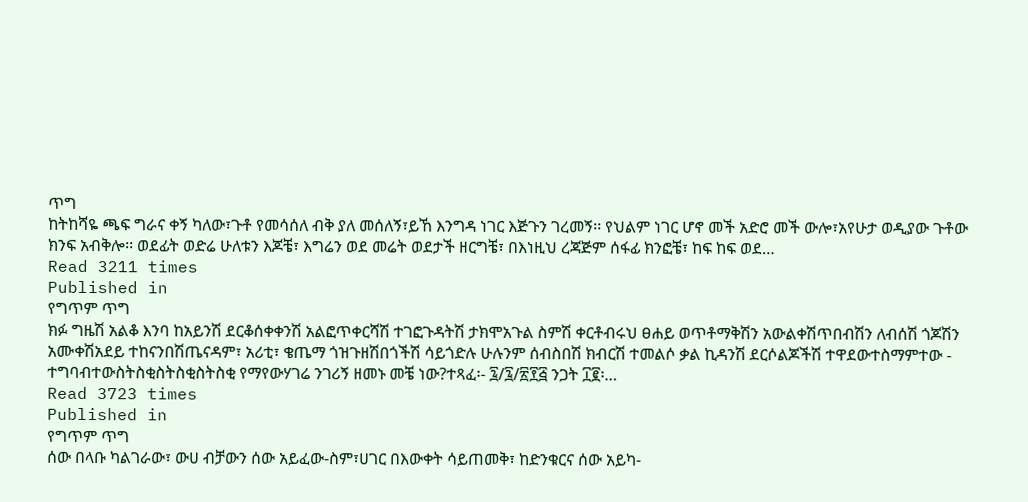ጥግ
ከትከሻዬ ጫፍ ግራና ቀኝ ካለው፣ጉቶ የመሳሰለ ብቅ ያለ መሰለኝ፣ይኸ እንግዳ ነገር እጅጉን ገረመኝ፡፡ የህልም ነገር ሆኖ መች አድሮ መች ውሎ፣አየሁታ ወዲያው ጉቶው ክንፍ አብቅሎ፡፡ ወደፊት ወድሬ ሁለቱን እጆቼ፣ እግሬን ወደ መሬት ወደታች ዘርግቼ፣ በእነዚህ ረጃጅም ሰፋፊ ክንፎቼ፣ ከፍ ከፍ ወደ…
Read 3211 times
Published in
የግጥም ጥግ
ክፉ ግዜሽ አልቆ እንባ ከአይንሽ ደርቆሰቀቀንሽ አልፎጥቀርሻሽ ተገፎጉዳትሽ ታክሞአጉል ስምሽ ቀርቶብሩህ ፀሐይ ወጥቶማቅሽን አውልቀሽጥበብሽን ለብሰሽ ጎጆሽን አሙቀሽአደይ ተከናንበሽጤናዳም፣ አሪቲ፣ ቄጤማ ጎዝጉዘሽበጎችሽ ሳይጎድሉ ሁሉንም ሰብስበሽ ክብርሽ ተመልሶ ቃል ኪዳንሽ ደርሶልጆችሽ ተዋደውተስማምተው - ተግባብተውስትስቂስትስቂስትስቂ የማየውሃገሬ ንገሪኝ ዘመኑ መቼ ነው?ተጻፈ፡- ፯/፯/፳፻፭ ንጋት ፲፪፡…
Read 3723 times
Published in
የግጥም ጥግ
ሰው በላቡ ካልገራው፣ ውሀ ብቻውን ሰው አይፈው-ስም፣ሀገር በእውቀት ሳይጠመቅ፣ ከድንቁርና ሰው አይካ-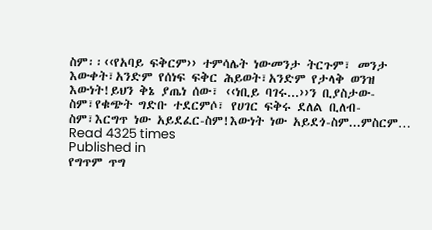ስም፡፡‹‹የአባይ ፍቅርም›› ተምሳሌት ነውመንታ ትርጉም፣ መንታ እውቀት፣አንድም የሰነፍ ፍቅር ሕይወት፣አንድም የታላቅ ወንዝ እውነት!ይህን ቅኔ ያጤነ ሰው፣ ‹‹ነቢይ ባገሩ...››ን ቢያስታው-ስም፣የቁጭት ግድቡ ተደርምሶ፣ የሀገር ፍቅሩ ደለል ቢለብ-ስም፣እርግጥ ነው አይደፈር-ስም!እውነት ነው አይደጎ-ስም...ምስርም…
Read 4325 times
Published in
የግጥም ጥግ